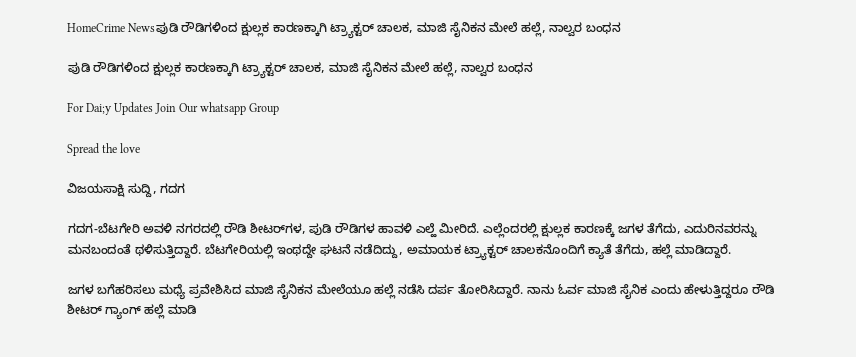HomeCrime Newsಪುಡಿ ರೌಡಿಗಳಿಂದ ಕ್ಷುಲ್ಲಕ ಕಾರಣಕ್ಕಾಗಿ ಟ್ರ್ಯಾಕ್ಟರ್ ಚಾಲಕ, ಮಾಜಿ ಸೈನಿಕನ ಮೇಲೆ ಹಲ್ಲೆ, ನಾಲ್ವರ ಬಂಧನ

ಪುಡಿ ರೌಡಿಗಳಿಂದ ಕ್ಷುಲ್ಲಕ ಕಾರಣಕ್ಕಾಗಿ ಟ್ರ್ಯಾಕ್ಟರ್ ಚಾಲಕ, ಮಾಜಿ ಸೈನಿಕನ ಮೇಲೆ ಹಲ್ಲೆ, ನಾಲ್ವರ ಬಂಧನ

For Dai;y Updates Join Our whatsapp Group

Spread the love

ವಿಜಯಸಾಕ್ಷಿ ಸುದ್ದಿ, ಗದಗ

ಗದಗ-ಬೆಟಗೇರಿ ಅವಳಿ ನಗರದಲ್ಲಿ ರೌಡಿ ಶೀಟರ್‌ಗಳ, ಪುಡಿ ರೌಡಿಗಳ ಹಾವಳಿ ಎಲ್ಹೆ ಮೀರಿದೆ. ಎಲ್ಲೆಂದರಲ್ಲಿ ಕ್ಷುಲ್ಲಕ ಕಾರಣಕ್ಕೆ ಜಗಳ ತೆಗೆದು, ಎದುರಿನವರನ್ನು ಮನಬಂದಂತೆ ಥಳಿಸುತ್ತಿದ್ದಾರೆ. ಬೆಟಗೇರಿಯಲ್ಲಿ ಇಂಥದ್ದೇ ಘಟನೆ ನಡೆದಿದ್ದು, ಅಮಾಯಕ ಟ್ರ‍್ಯಾಕ್ಟರ್ ಚಾಲಕನೊಂದಿಗೆ ಕ್ಯಾತೆ ತೆಗೆದು, ಹಲ್ಲೆ ಮಾಡಿದ್ದಾರೆ.

ಜಗಳ ಬಗೆಹರಿಸಲು ಮಧ್ಯೆ ಪ್ರವೇಶಿಸಿದ ಮಾಜಿ ಸೈನಿಕನ ಮೇಲೆಯೂ ಹಲ್ಲೆ ನಡೆಸಿ ದರ್ಪ ತೋರಿಸಿದ್ದಾರೆ. ನಾನು ಓರ್ವ ಮಾಜಿ ಸೈನಿಕ ಎಂದು ಹೇಳುತ್ತಿದ್ದರೂ ರೌಡಿ ಶೀಟರ್ ಗ್ಯಾಂಗ್ ಹಲ್ಲೆ ಮಾಡಿ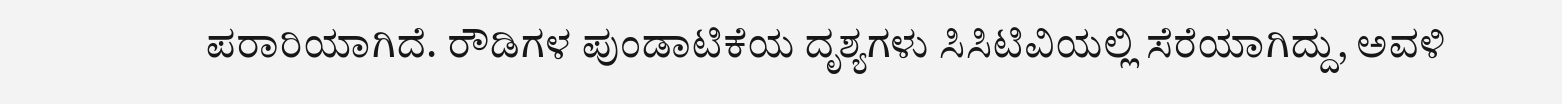ಪರಾರಿಯಾಗಿದೆ. ರೌಡಿಗಳ ಪುಂಡಾಟಿಕೆಯ ದೃಶ್ಯಗಳು ಸಿಸಿಟಿವಿಯಲ್ಲಿ ಸೆರೆಯಾಗಿದ್ದು, ಅವಳಿ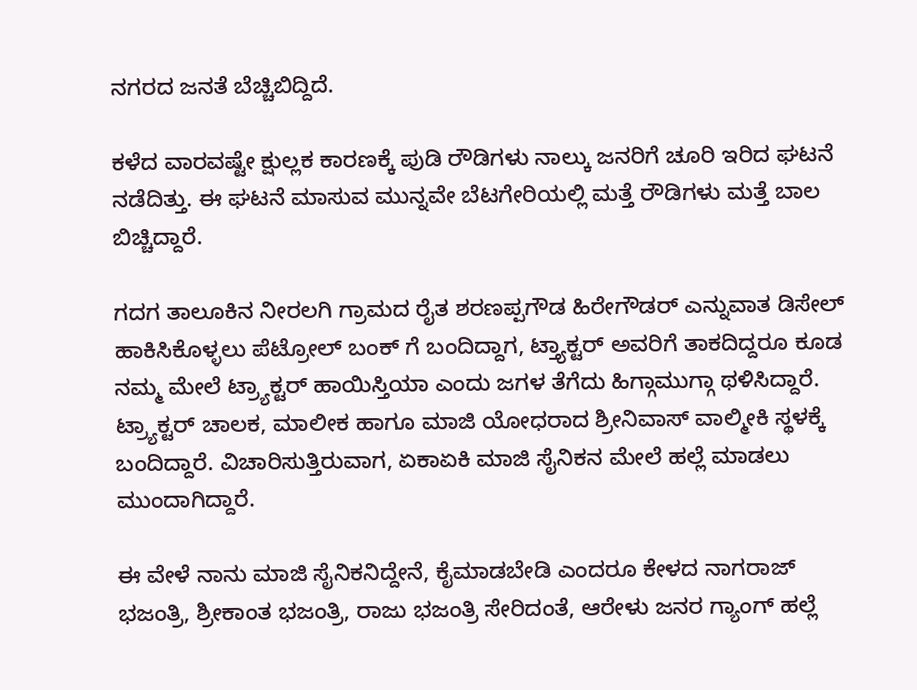ನಗರದ ಜನತೆ ಬೆಚ್ಚಿಬಿದ್ದಿದೆ.

ಕಳೆದ ವಾರವಷ್ಟೇ ಕ್ಷುಲ್ಲಕ ಕಾರಣಕ್ಕೆ ಪುಡಿ ರೌಡಿಗಳು ನಾಲ್ಕು ಜನರಿಗೆ ಚೂರಿ ಇರಿದ ಘಟನೆ ನಡೆದಿತ್ತು. ಈ ಘಟನೆ ಮಾಸುವ ಮುನ್ನವೇ ಬೆಟಗೇರಿಯಲ್ಲಿ ಮತ್ತೆ ರೌಡಿಗಳು ಮತ್ತೆ ಬಾಲ ಬಿಚ್ಚಿದ್ದಾರೆ.

ಗದಗ ತಾಲೂಕಿನ ನೀರಲಗಿ ಗ್ರಾಮದ ರೈತ ಶರಣಪ್ಪಗೌಡ ಹಿರೇಗೌಡರ್ ಎನ್ನುವಾತ ಡಿಸೇಲ್ ಹಾಕಿಸಿಕೊಳ್ಳಲು ಪೆಟ್ರೋಲ್ ಬಂಕ್ ಗೆ ಬಂದಿದ್ದಾಗ, ಟ್ತ್ಯಾಕ್ಟರ್ ಅವರಿಗೆ ತಾಕದಿದ್ದರೂ ಕೂಡ ನಮ್ಮ ಮೇಲೆ ಟ್ರ‍್ಯಾಕ್ಟರ್ ಹಾಯಿಸ್ತಿಯಾ ಎಂದು ಜಗಳ ತೆಗೆದು ಹಿಗ್ಗಾಮುಗ್ಗಾ ಥಳಿಸಿದ್ದಾರೆ. ಟ್ರ‍್ಯಾಕ್ಟರ್ ಚಾಲಕ, ಮಾಲೀಕ ಹಾಗೂ ಮಾಜಿ ಯೋಧರಾದ ಶ್ರೀನಿವಾಸ್ ವಾಲ್ಮೀಕಿ ಸ್ಥಳಕ್ಕೆ ಬಂದಿದ್ದಾರೆ. ವಿಚಾರಿಸುತ್ತಿರುವಾಗ, ಏಕಾಏಕಿ ಮಾಜಿ ಸೈನಿಕನ ಮೇಲೆ ಹಲ್ಲೆ ಮಾಡಲು ಮುಂದಾಗಿದ್ದಾರೆ.

ಈ ವೇಳೆ ನಾನು ಮಾಜಿ ಸೈನಿಕನಿದ್ದೇನೆ, ಕೈಮಾಡಬೇಡಿ ಎಂದರೂ ಕೇಳದ ನಾಗರಾಜ್ ಭಜಂತ್ರಿ, ಶ್ರೀಕಾಂತ ಭಜಂತ್ರಿ, ರಾಜು ಭಜಂತ್ರಿ ಸೇರಿದಂತೆ, ಆರೇಳು ಜನರ ಗ್ಯಾಂಗ್ ಹಲ್ಲೆ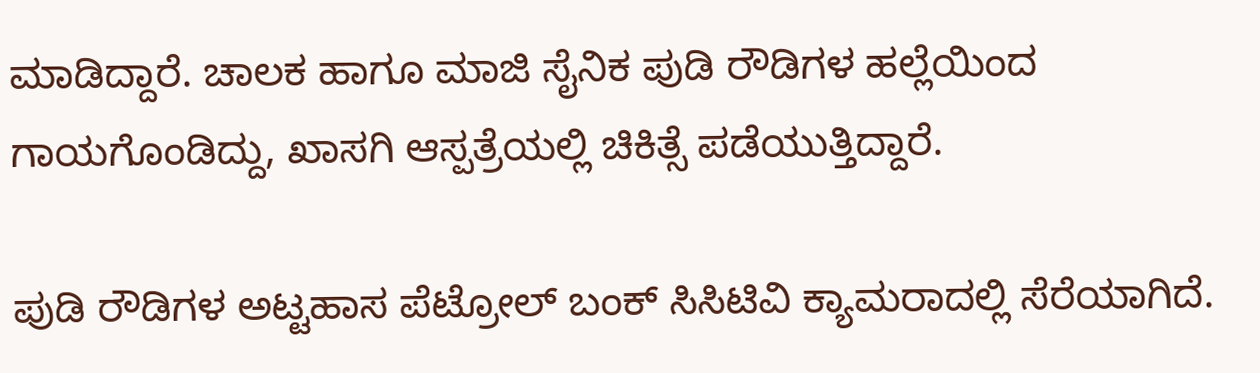ಮಾಡಿದ್ದಾರೆ. ಚಾಲಕ ಹಾಗೂ ಮಾಜಿ ಸೈನಿಕ ಪುಡಿ ರೌಡಿಗಳ ಹಲ್ಲೆಯಿಂದ ಗಾಯಗೊಂಡಿದ್ದು, ಖಾಸಗಿ ಆಸ್ಪತ್ರೆಯಲ್ಲಿ ಚಿಕಿತ್ಸೆ ಪಡೆಯುತ್ತಿದ್ದಾರೆ.

ಪುಡಿ ರೌಡಿಗಳ ಅಟ್ಟಹಾಸ ಪೆಟ್ರೋಲ್ ಬಂಕ್ ಸಿಸಿಟಿವಿ ಕ್ಯಾಮರಾದಲ್ಲಿ ಸೆರೆಯಾಗಿದೆ.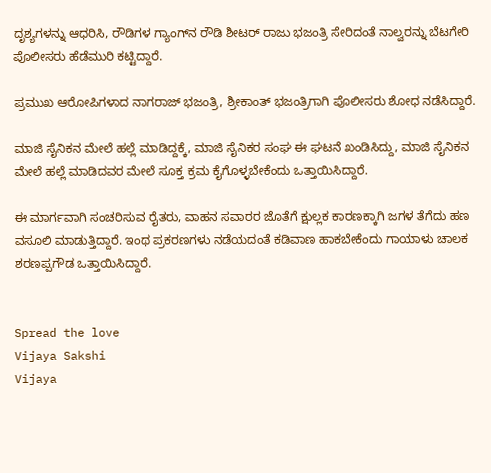ದೃಶ್ಯಗಳನ್ನು ಆಧರಿಸಿ, ರೌಡಿಗಳ ಗ್ಯಾಂಗ್‌ನ ರೌಡಿ ಶೀಟರ್ ರಾಜು ಭಜಂತ್ರಿ ಸೇರಿದಂತೆ ನಾಲ್ವರನ್ನು ಬೆಟಗೇರಿ ಪೊಲೀಸರು ಹೆಡೆಮುರಿ ಕಟ್ಟಿದ್ದಾರೆ.

ಪ್ರಮುಖ ಆರೋಪಿಗಳಾದ ನಾಗರಾಜ್ ಭಜಂತ್ರಿ, ಶ್ರೀಕಾಂತ್ ಭಜಂತ್ರಿಗಾಗಿ ಪೊಲೀಸರು ಶೋಧ ನಡೆಸಿದ್ದಾರೆ.

ಮಾಜಿ ಸೈನಿಕನ ಮೇಲೆ ಹಲ್ಲೆ ಮಾಡಿದ್ದಕ್ಕೆ, ಮಾಜಿ ಸೈನಿಕರ ಸಂಘ ಈ ಘಟನೆ ಖಂಡಿಸಿದ್ದು, ಮಾಜಿ ಸೈನಿಕನ ಮೇಲೆ ಹಲ್ಲೆ ಮಾಡಿದವರ ಮೇಲೆ ಸೂಕ್ತ ಕ್ರಮ ಕೈಗೊಳ್ಳಬೇಕೆಂದು ಒತ್ತಾಯಿಸಿದ್ದಾರೆ.

ಈ ಮಾರ್ಗವಾಗಿ ಸಂಚರಿಸುವ ರೈತರು, ವಾಹನ ಸವಾರರ ಜೊತೆಗೆ ಕ್ಷುಲ್ಲಕ ಕಾರಣಕ್ಕಾಗಿ ಜಗಳ ತೆಗೆದು ಹಣ ವಸೂಲಿ ಮಾಡುತ್ತಿದ್ದಾರೆ. ಇಂಥ ಪ್ರಕರಣಗಳು ನಡೆಯದಂತೆ ಕಡಿವಾಣ ಹಾಕಬೇಕೆಂದು ಗಾಯಾಳು ಚಾಲಕ ಶರಣಪ್ಪಗೌಡ ಒತ್ತಾಯಿಸಿದ್ದಾರೆ.


Spread the love
Vijaya Sakshi
Vijaya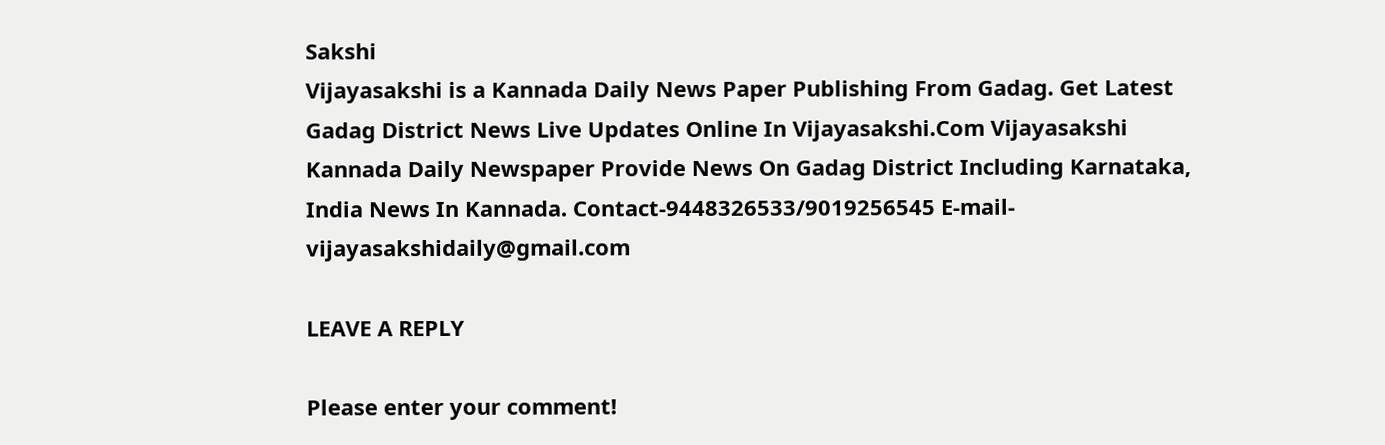Sakshi
Vijayasakshi is a Kannada Daily News Paper Publishing From Gadag. Get Latest Gadag District News Live Updates Online In Vijayasakshi.Com Vijayasakshi Kannada Daily Newspaper Provide News On Gadag District Including Karnataka, India News In Kannada. Contact-9448326533/9019256545 E-mail-vijayasakshidaily@gmail.com

LEAVE A REPLY

Please enter your comment!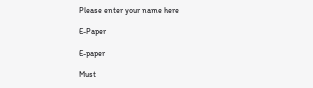Please enter your name here

E-Paper

E-paper

Must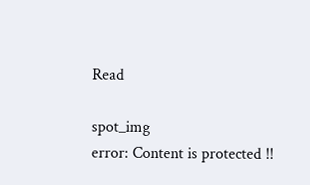Read

spot_img
error: Content is protected !!